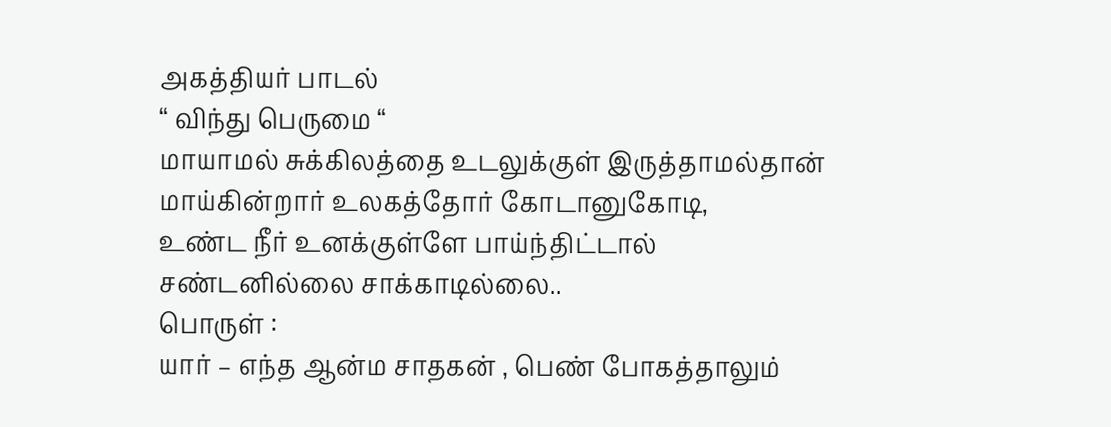அகத்தியர் பாடல்
“ விந்து பெருமை “
மாயாமல் சுக்கிலத்தை உடலுக்குள் இருத்தாமல்தான்
மாய்கின்றார் உலகத்தோர் கோடானுகோடி,
உண்ட நீர் உனக்குள்ளே பாய்ந்திட்டால்
சண்டனில்லை சாக்காடில்லை..
பொருள் :
யார் – எந்த ஆன்ம சாதகன் , பெண் போகத்தாலும்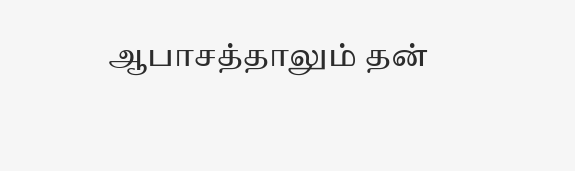ஆபாசத்தாலும் தன்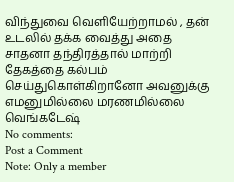விந்துவை வெளியேற்றாமல் , தன் உடலில் தக்க வைத்து அதை சாதனா தந்திரத்தால் மாற்றி தேகத்தை கல்பம் செய்துகொள்கிறானோ அவனுக்கு எமனுமில்லை மரணமில்லை
வெங்கடேஷ்
No comments:
Post a Comment
Note: Only a member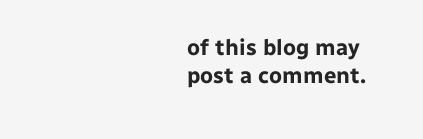of this blog may post a comment.